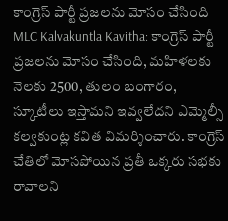కాంగ్రెస్ పార్టీ ప్రజలను మోసం చేసింది
MLC Kalvakuntla Kavitha: కాంగ్రెస్ పార్టీ ప్రజలను మోసం చేసింది, మహిళలకు నెలకు 2500, తులం బంగారం, స్కూటీలు ఇస్తామని ఇవ్వలేదని ఎమ్మెల్సీ కల్వకుంట్ల కవిత విమర్శించారు. కాంగ్రెస్ చేతిలో మోసపోయిన ప్రతీ ఒక్కరు సభకు రావాలని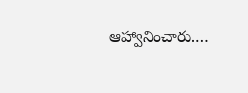ఆహ్వానించారు.…